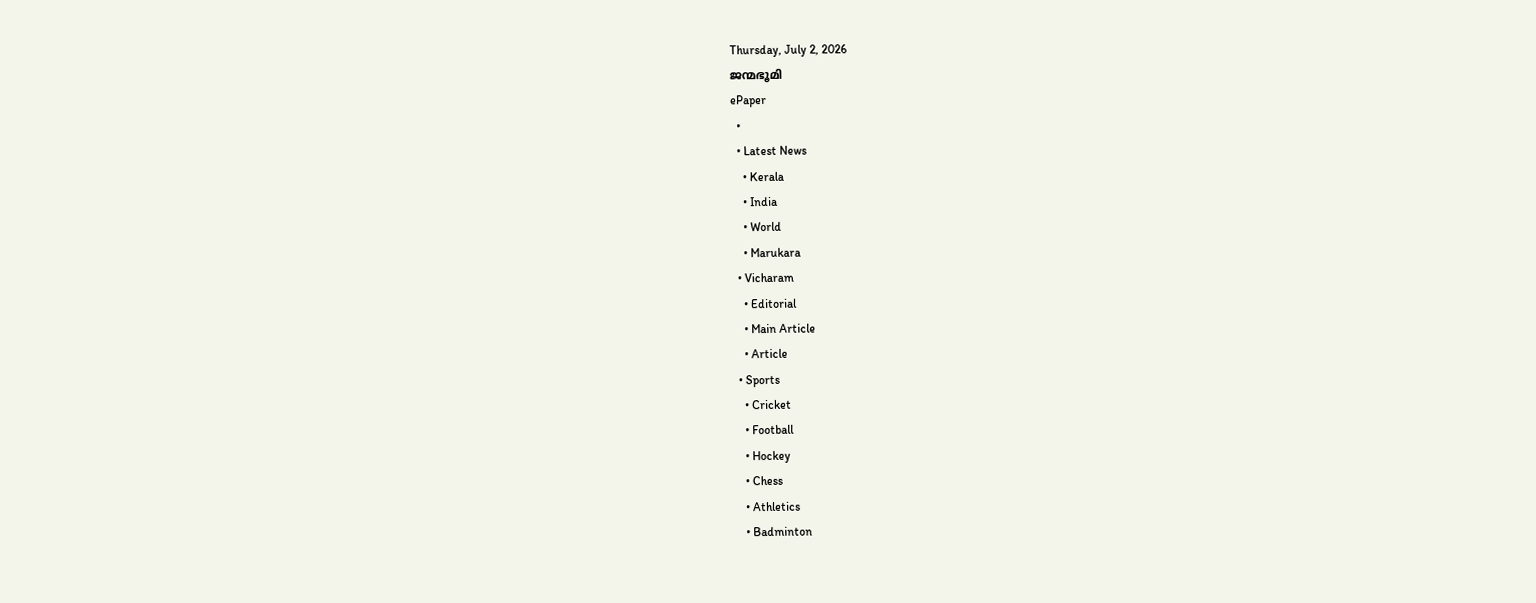Thursday, July 2, 2026
ജന്മഭൂമി
ePaper
  •
  • Latest News
    • Kerala
    • India
    • World
    • Marukara
  • Vicharam
    • Editorial
    • Main Article
    • Article
  • Sports
    • Cricket
    • Football
    • Hockey
    • Chess
    • Athletics
    • Badminton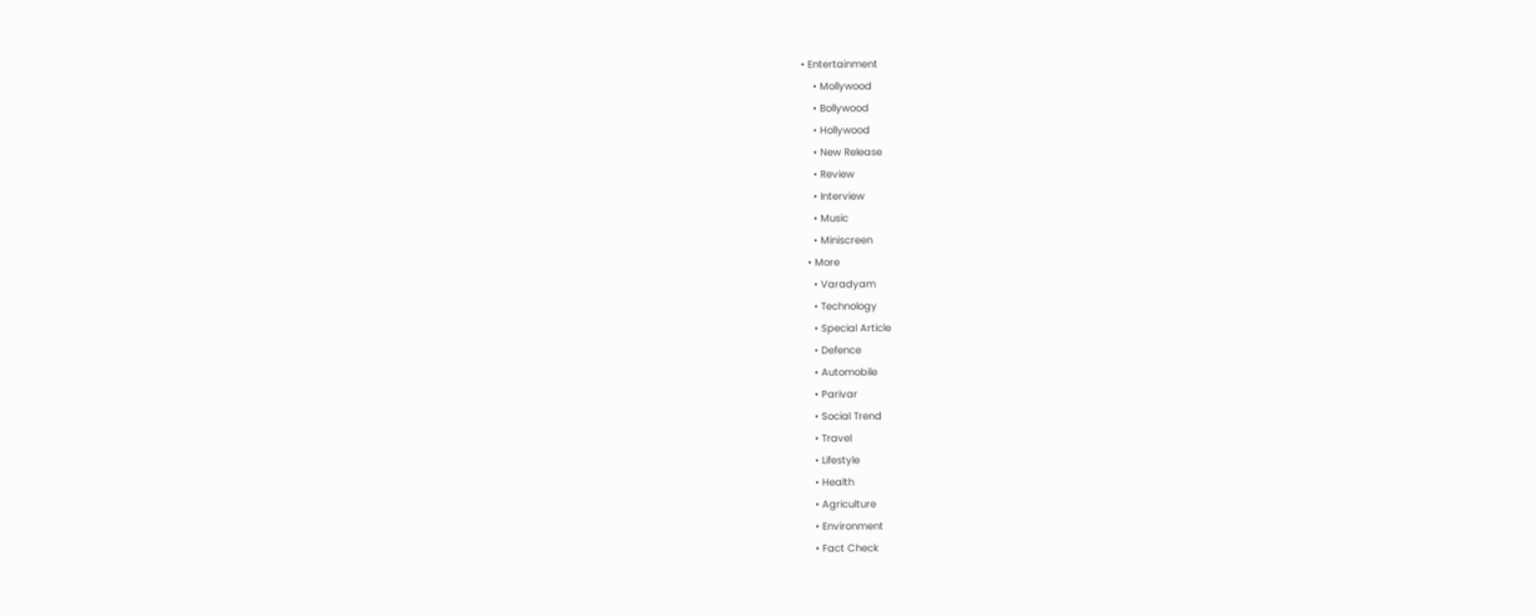• Entertainment
    • Mollywood
    • Bollywood
    • Hollywood
    • New Release
    • Review
    • Interview
    • Music
    • Miniscreen
  • More
    • Varadyam
    • Technology
    • Special Article
    • Defence
    • Automobile
    • Parivar
    • Social Trend
    • Travel
    • Lifestyle
    • Health
    • Agriculture
    • Environment
    • Fact Check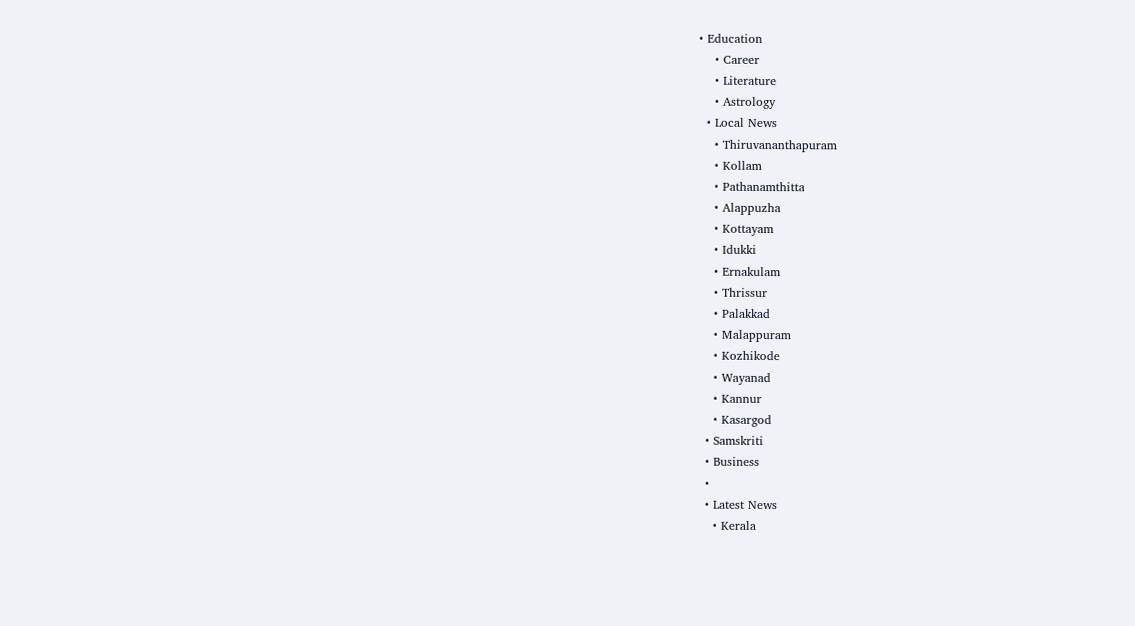• Education
    • Career
    • Literature
    • Astrology
  • Local News
    • Thiruvananthapuram
    • Kollam
    • Pathanamthitta
    • Alappuzha
    • Kottayam
    • Idukki
    • Ernakulam
    • Thrissur
    • Palakkad
    • Malappuram
    • Kozhikode
    • Wayanad
    • Kannur
    • Kasargod
  • Samskriti
  • Business
  •
  • Latest News
    • Kerala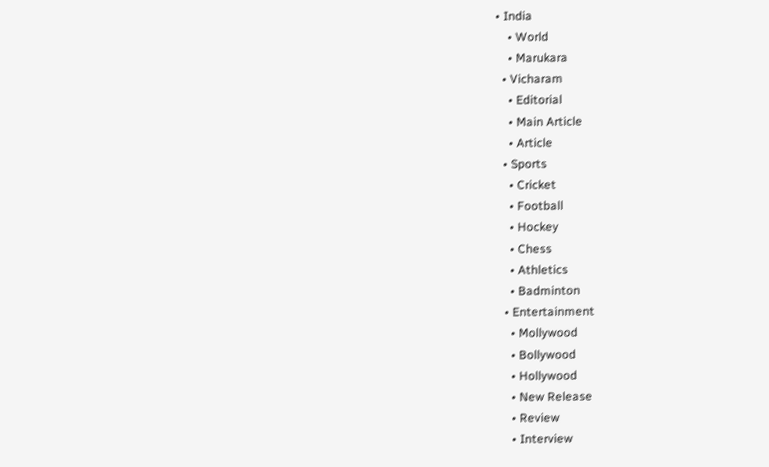• India
    • World
    • Marukara
  • Vicharam
    • Editorial
    • Main Article
    • Article
  • Sports
    • Cricket
    • Football
    • Hockey
    • Chess
    • Athletics
    • Badminton
  • Entertainment
    • Mollywood
    • Bollywood
    • Hollywood
    • New Release
    • Review
    • Interview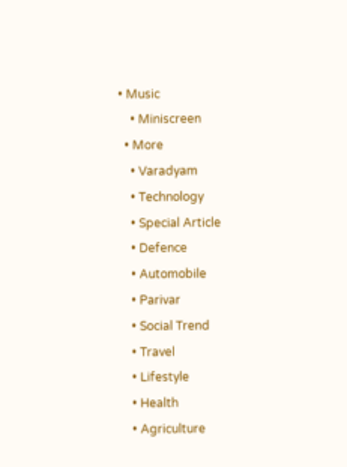• Music
    • Miniscreen
  • More
    • Varadyam
    • Technology
    • Special Article
    • Defence
    • Automobile
    • Parivar
    • Social Trend
    • Travel
    • Lifestyle
    • Health
    • Agriculture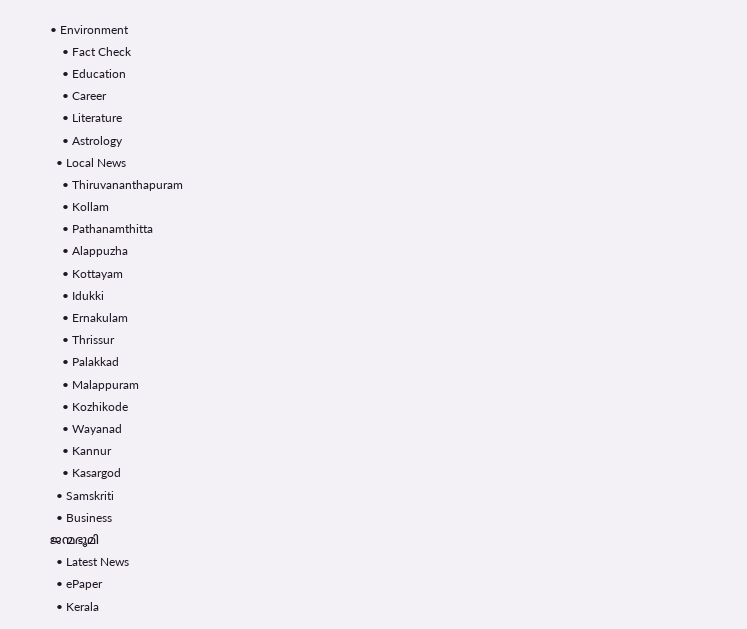• Environment
    • Fact Check
    • Education
    • Career
    • Literature
    • Astrology
  • Local News
    • Thiruvananthapuram
    • Kollam
    • Pathanamthitta
    • Alappuzha
    • Kottayam
    • Idukki
    • Ernakulam
    • Thrissur
    • Palakkad
    • Malappuram
    • Kozhikode
    • Wayanad
    • Kannur
    • Kasargod
  • Samskriti
  • Business
ജന്മഭൂമി
  • Latest News
  • ePaper
  • Kerala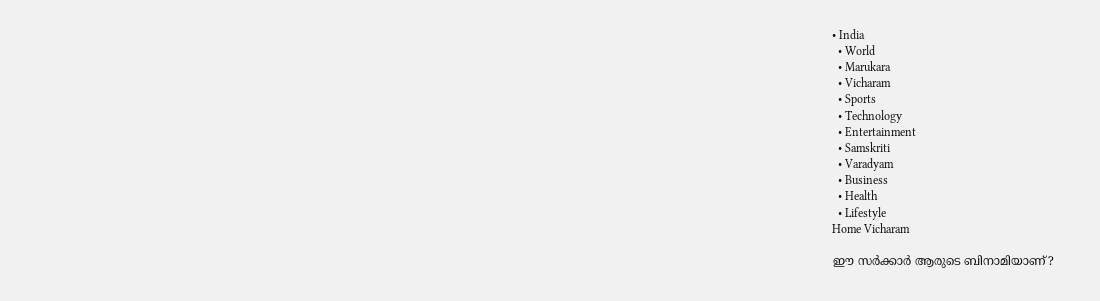• India
  • World
  • Marukara
  • Vicharam
  • Sports
  • Technology
  • Entertainment
  • Samskriti
  • Varadyam
  • Business
  • Health
  • Lifestyle
Home Vicharam

ഈ സര്‍ക്കാര്‍ ആരുടെ ബിനാമിയാണ്‌?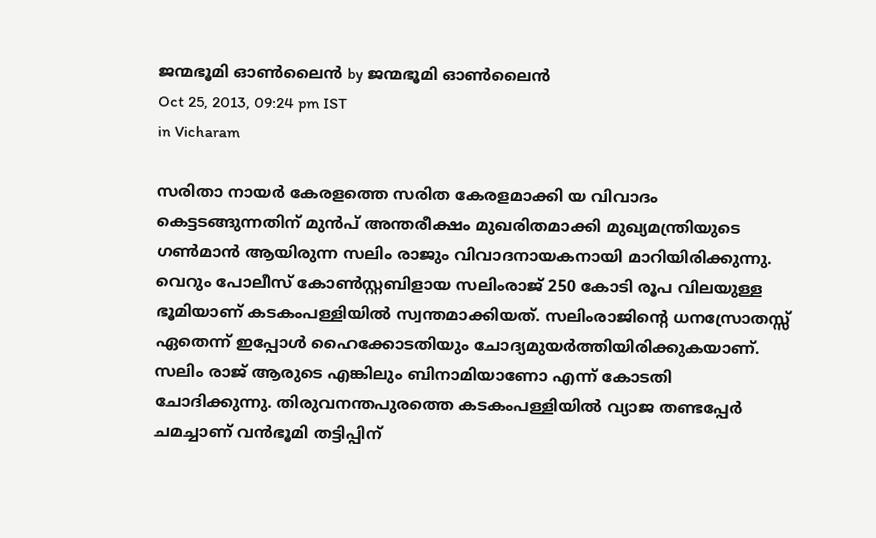ജന്മഭൂമി ഓണ്‍ലൈന്‍ by ജന്മഭൂമി ഓണ്‍ലൈന്‍
Oct 25, 2013, 09:24 pm IST
in Vicharam

സരിതാ നായര്‍ കേരളത്തെ സരിത കേരളമാക്കി യ വിവാദം കെട്ടടങ്ങുന്നതിന്‌ മുന്‍പ്‌ അന്തരീക്ഷം മുഖരിതമാക്കി മുഖ്യമന്ത്രിയുടെ ഗണ്‍മാന്‍ ആയിരുന്ന സലിം രാജും വിവാദനായകനായി മാറിയിരിക്കുന്നു. വെറും പോലീസ്‌ കോണ്‍സ്റ്റബിളായ സലിംരാജ്‌ 250 കോടി രൂപ വിലയുള്ള ഭൂമിയാണ്‌ കടകംപള്ളിയില്‍ സ്വന്തമാക്കിയത്‌. സലിംരാജിന്റെ ധനസ്രോതസ്സ്‌ ഏതെന്ന്‌ ഇപ്പോള്‍ ഹൈക്കോടതിയും ചോദ്യമുയര്‍ത്തിയിരിക്കുകയാണ്‌. സലിം രാജ്‌ ആരുടെ എങ്കിലും ബിനാമിയാണോ എന്ന്‌ കോടതി ചോദിക്കുന്നു. തിരുവനന്തപുരത്തെ കടകംപള്ളിയില്‍ വ്യാജ തണ്ടപ്പേര്‍ ചമച്ചാണ്‌ വന്‍ഭൂമി തട്ടിപ്പിന്‌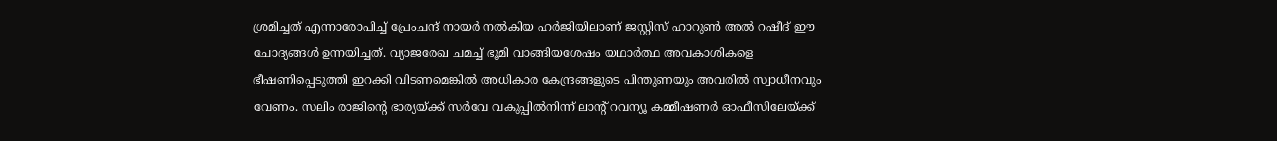ശ്രമിച്ചത്‌ എന്നാരോപിച്ച്‌ പ്രേംചന്ദ്‌ നായര്‍ നല്‍കിയ ഹര്‍ജിയിലാണ്‌ ജസ്റ്റിസ്‌ ഹാറുണ്‍ അല്‍ റഷീദ്‌ ഈ ചോദ്യങ്ങള്‍ ഉന്നയിച്ചത്‌. വ്യാജരേഖ ചമച്ച്‌ ഭൂമി വാങ്ങിയശേഷം യഥാര്‍ത്ഥ അവകാശികളെ ഭീഷണിപ്പെടുത്തി ഇറക്കി വിടണമെങ്കില്‍ അധികാര കേന്ദ്രങ്ങളുടെ പിന്തുണയും അവരില്‍ സ്വാധീനവും വേണം. സലിം രാജിന്റെ ഭാര്യയ്‌ക്ക്‌ സര്‍വേ വകുപ്പില്‍നിന്ന്‌ ലാന്റ്‌ റവന്യൂ കമ്മീഷണര്‍ ഓഫീസിലേയ്‌ക്ക്‌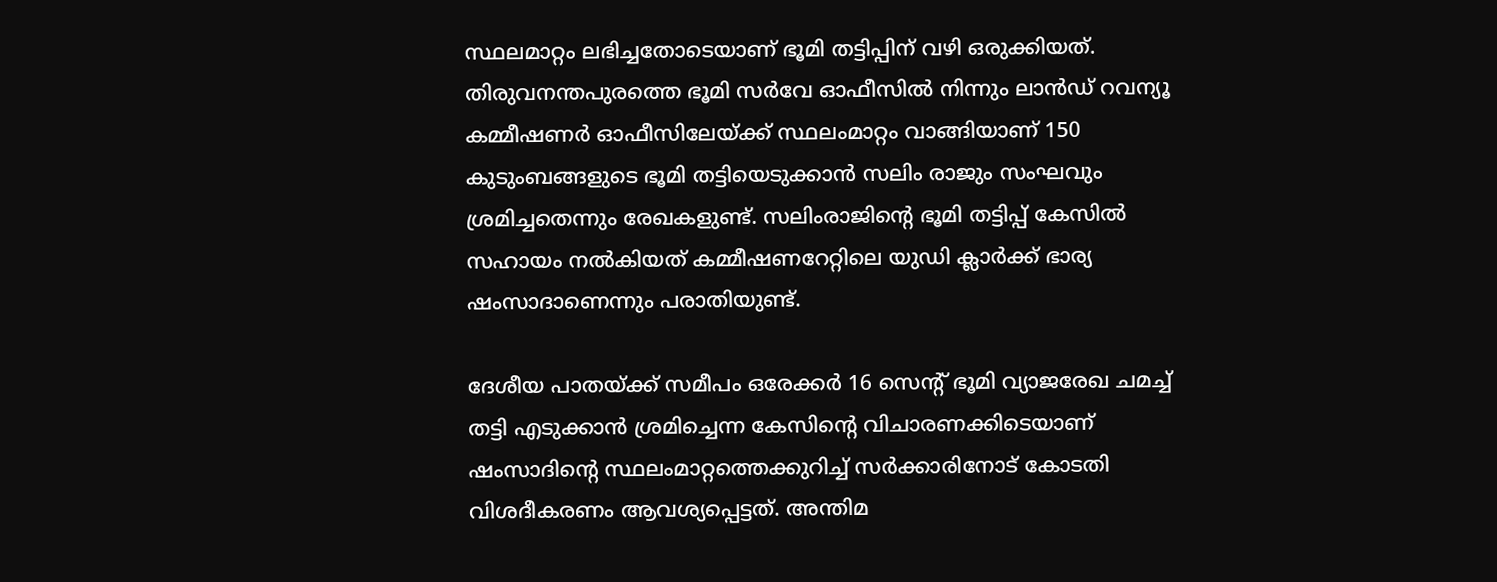സ്ഥലമാറ്റം ലഭിച്ചതോടെയാണ്‌ ഭൂമി തട്ടിപ്പിന്‌ വഴി ഒരുക്കിയത്‌. തിരുവനന്തപുരത്തെ ഭൂമി സര്‍വേ ഓഫീസില്‍ നിന്നും ലാന്‍ഡ്‌ റവന്യൂ കമ്മീഷണര്‍ ഓഫീസിലേയ്‌ക്ക്‌ സ്ഥലംമാറ്റം വാങ്ങിയാണ്‌ 150 കുടുംബങ്ങളുടെ ഭൂമി തട്ടിയെടുക്കാന്‍ സലിം രാജും സംഘവും ശ്രമിച്ചതെന്നും രേഖകളുണ്ട്‌. സലിംരാജിന്റെ ഭൂമി തട്ടിപ്പ്‌ കേസില്‍ സഹായം നല്‍കിയത്‌ കമ്മീഷണറേറ്റിലെ യുഡി ക്ലാര്‍ക്ക്‌ ഭാര്യ ഷംസാദാണെന്നും പരാതിയുണ്ട്‌.

ദേശീയ പാതയ്‌ക്ക്‌ സമീപം ഒരേക്കര്‍ 16 സെന്റ്‌ ഭൂമി വ്യാജരേഖ ചമച്ച്‌ തട്ടി എടുക്കാന്‍ ശ്രമിച്ചെന്ന കേസിന്റെ വിചാരണക്കിടെയാണ്‌ ഷംസാദിന്റെ സ്ഥലംമാറ്റത്തെക്കുറിച്ച്‌ സര്‍ക്കാരിനോട്‌ കോടതി വിശദീകരണം ആവശ്യപ്പെട്ടത്‌. അന്തിമ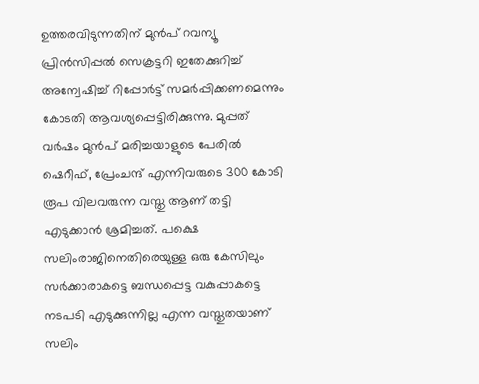ഉത്തരവിടുന്നതിന്‌ മുന്‍പ്‌ റവന്യൂ പ്രിന്‍സിപ്പല്‍ സെക്രട്ടറി ഇതേക്കുറിച്ച്‌ അന്വേഷിച്ച്‌ റിപ്പോര്‍ട്ട്‌ സമര്‍പ്പിക്കണമെന്നും കോടതി ആവശ്യപ്പെട്ടിരിക്കുന്നു. മുപ്പത്‌ വര്‍ഷം മുന്‍പ്‌ മരിച്ചയാളുടെ പേരില്‍ ഷെറീഫ്‌, പ്രേംചന്ദ്‌ എന്നിവരുടെ 300 കോടി രൂപ വിലവരുന്ന വസ്തു ആണ്‌ തട്ടി എടുക്കാന്‍ ശ്രമിച്ചത്‌. പക്ഷെ സലിംരാജിനെതിരെയുള്ള ഒരു കേസിലും സര്‍ക്കാരാകട്ടെ ബന്ധപ്പെട്ട വകുപ്പാകട്ടെ നടപടി എടുക്കുന്നില്ല എന്ന വസ്തുതയാണ്‌ സലിം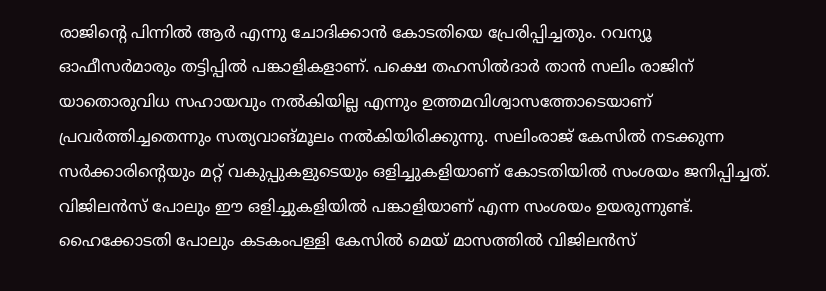രാജിന്റെ പിന്നില്‍ ആര്‍ എന്നു ചോദിക്കാന്‍ കോടതിയെ പ്രേരിപ്പിച്ചതും. റവന്യൂ ഓഫീസര്‍മാരും തട്ടിപ്പില്‍ പങ്കാളികളാണ്‌. പക്ഷെ തഹസില്‍ദാര്‍ താന്‍ സലിം രാജിന്‌ യാതൊരുവിധ സഹായവും നല്‍കിയില്ല എന്നും ഉത്തമവിശ്വാസത്തോടെയാണ്‌ പ്രവര്‍ത്തിച്ചതെന്നും സത്യവാങ്മൂലം നല്‍കിയിരിക്കുന്നു. സലിംരാജ്‌ കേസില്‍ നടക്കുന്ന സര്‍ക്കാരിന്റെയും മറ്റ്‌ വകുപ്പുകളുടെയും ഒളിച്ചുകളിയാണ്‌ കോടതിയില്‍ സംശയം ജനിപ്പിച്ചത്‌. വിജിലന്‍സ്‌ പോലും ഈ ഒളിച്ചുകളിയില്‍ പങ്കാളിയാണ്‌ എന്ന സംശയം ഉയരുന്നുണ്ട്‌. ഹൈക്കോടതി പോലും കടകംപള്ളി കേസില്‍ മെയ്‌ മാസത്തില്‍ വിജിലന്‍സ്‌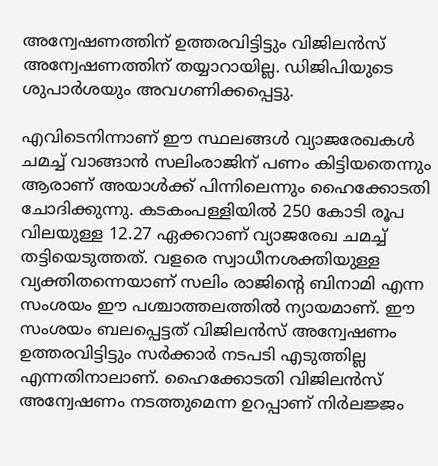അന്വേഷണത്തിന്‌ ഉത്തരവിട്ടിട്ടും വിജിലന്‍സ്‌ അന്വേഷണത്തിന്‌ തയ്യാറായില്ല. ഡിജിപിയുടെ ശുപാര്‍ശയും അവഗണിക്കപ്പെട്ടു.

എവിടെനിന്നാണ്‌ ഈ സ്ഥലങ്ങള്‍ വ്യാജരേഖകള്‍ ചമച്ച്‌ വാങ്ങാന്‍ സലിംരാജിന്‌ പണം കിട്ടിയതെന്നും ആരാണ്‌ അയാള്‍ക്ക്‌ പിന്നിലെന്നും ഹൈക്കോടതി ചോദിക്കുന്നു. കടകംപള്ളിയില്‍ 250 കോടി രൂപ വിലയുള്ള 12.27 ഏക്കറാണ്‌ വ്യാജരേഖ ചമച്ച്‌ തട്ടിയെടുത്തത്‌. വളരെ സ്വാധീനശക്തിയുള്ള വ്യക്തിതന്നെയാണ്‌ സലിം രാജിന്റെ ബിനാമി എന്ന സംശയം ഈ പശ്ചാത്തലത്തില്‍ ന്യായമാണ്‌. ഈ സംശയം ബലപ്പെട്ടത്‌ വിജിലന്‍സ്‌ അന്വേഷണം ഉത്തരവിട്ടിട്ടും സര്‍ക്കാര്‍ നടപടി എടുത്തില്ല എന്നതിനാലാണ്‌. ഹൈക്കോടതി വിജിലന്‍സ്‌ അന്വേഷണം നടത്തുമെന്ന ഉറപ്പാണ്‌ നിര്‍ലജ്ജം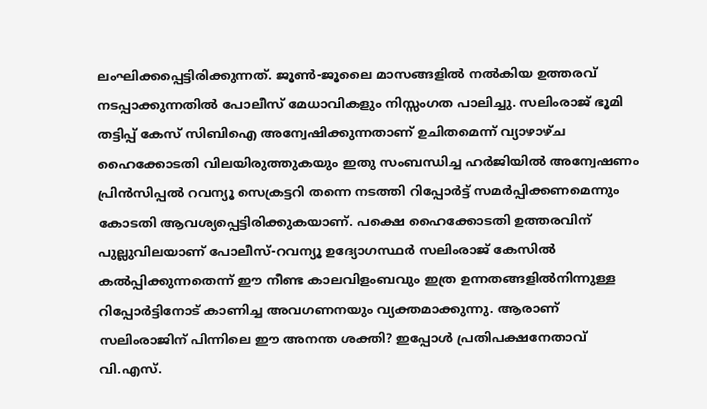ലംഘിക്കപ്പെട്ടിരിക്കുന്നത്‌. ജൂണ്‍-ജൂലൈ മാസങ്ങളില്‍ നല്‍കിയ ഉത്തരവ്‌ നടപ്പാക്കുന്നതില്‍ പോലീസ്‌ മേധാവികളും നിസ്സംഗത പാലിച്ചു. സലിംരാജ്‌ ഭൂമി തട്ടിപ്പ്‌ കേസ്‌ സിബിഐ അന്വേഷിക്കുന്നതാണ്‌ ഉചിതമെന്ന്‌ വ്യാഴാഴ്ച ഹൈക്കോടതി വിലയിരുത്തുകയും ഇതു സംബന്ധിച്ച ഹര്‍ജിയില്‍ അന്വേഷണം പ്രിന്‍സിപ്പല്‍ റവന്യൂ സെക്രട്ടറി തന്നെ നടത്തി റിപ്പോര്‍ട്ട്‌ സമര്‍പ്പിക്കണമെന്നും കോടതി ആവശ്യപ്പെട്ടിരിക്കുകയാണ്‌. പക്ഷെ ഹൈക്കോടതി ഉത്തരവിന്‌ പുല്ലുവിലയാണ്‌ പോലീസ്‌-റവന്യൂ ഉദ്യോഗസ്ഥര്‍ സലിംരാജ്‌ കേസില്‍ കല്‍പ്പിക്കുന്നതെന്ന്‌ ഈ നീണ്ട കാലവിളംബവും ഇത്ര ഉന്നതങ്ങളില്‍നിന്നുള്ള റിപ്പോര്‍ട്ടിനോട്‌ കാണിച്ച അവഗണനയും വ്യക്തമാക്കുന്നു. ആരാണ്‌ സലിംരാജിന്‌ പിന്നിലെ ഈ അനന്ത ശക്തി? ഇപ്പോള്‍ പ്രതിപക്ഷനേതാവ്‌ വി.എസ്‌.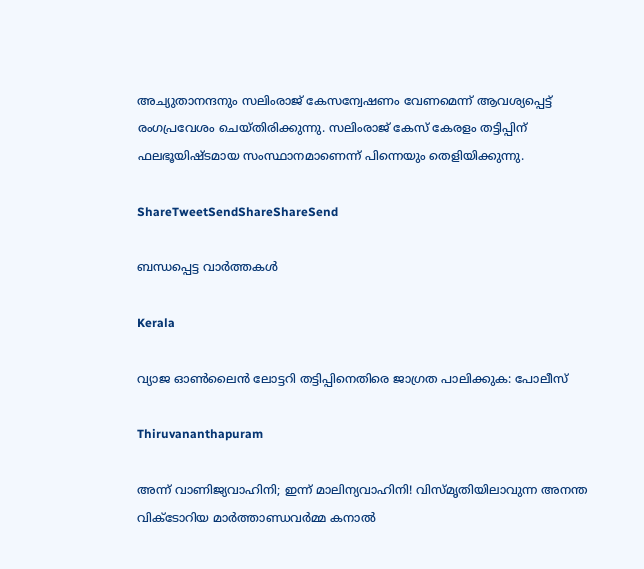അച്യുതാനന്ദനും സലിംരാജ്‌ കേസന്വേഷണം വേണമെന്ന്‌ ആവശ്യപ്പെട്ട്‌ രംഗപ്രവേശം ചെയ്തിരിക്കുന്നു. സലിംരാജ്‌ കേസ്‌ കേരളം തട്ടിപ്പിന്‌ ഫലഭൂയിഷ്ടമായ സംസ്ഥാനമാണെന്ന്‌ പിന്നെയും തെളിയിക്കുന്നു.

ShareTweetSendShareShareSend

ബന്ധപ്പെട്ട വാര്‍ത്തകള്‍

Kerala

വ്യാജ ഓണ്‍ലൈന്‍ ലോട്ടറി തട്ടിപ്പിനെതിരെ ജാഗ്രത പാലിക്കുക: പോലീസ്

Thiruvananthapuram

അന്ന് വാണിജ്യവാഹിനി; ഇന്ന് മാലിന്യവാഹിനി! വിസ്മൃതിയിലാവുന്ന അനന്ത വിക്ടോറിയ മാര്‍ത്താണ്ഡവര്‍മ്മ കനാല്‍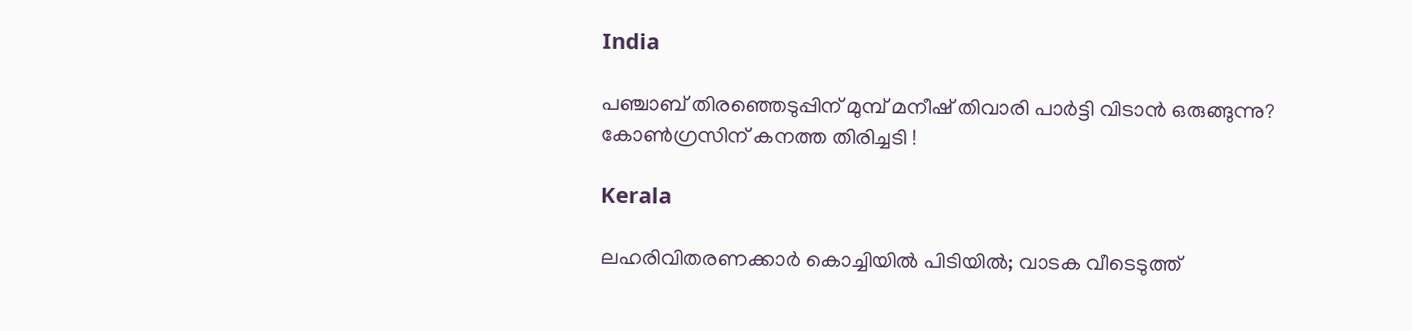India

പഞ്ചാബ് തിരഞ്ഞെടുപ്പിന് മുമ്പ് മനീഷ് തിവാരി പാർട്ടി വിടാൻ ഒരുങ്ങുന്നു? കോൺഗ്രസിന് കനത്ത തിരിച്ചടി !

Kerala

ലഹരിവിതരണക്കാർ കൊച്ചിയിൽ പിടിയിൽ; വാടക വീടെടുത്ത്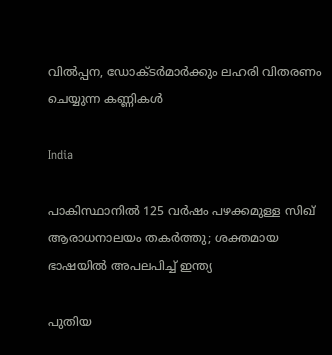വിൽപ്പന, ഡോക്ടർമാർക്കും ലഹരി വിതരണം ചെയ്യുന്ന കണ്ണികൾ

India

പാകിസ്ഥാനിൽ 125 വർഷം പഴക്കമുള്ള സിഖ് ആരാധനാലയം തകർത്തു; ശക്തമായ ഭാഷയിൽ അപലപിച്ച് ഇന്ത്യ

പുതിയ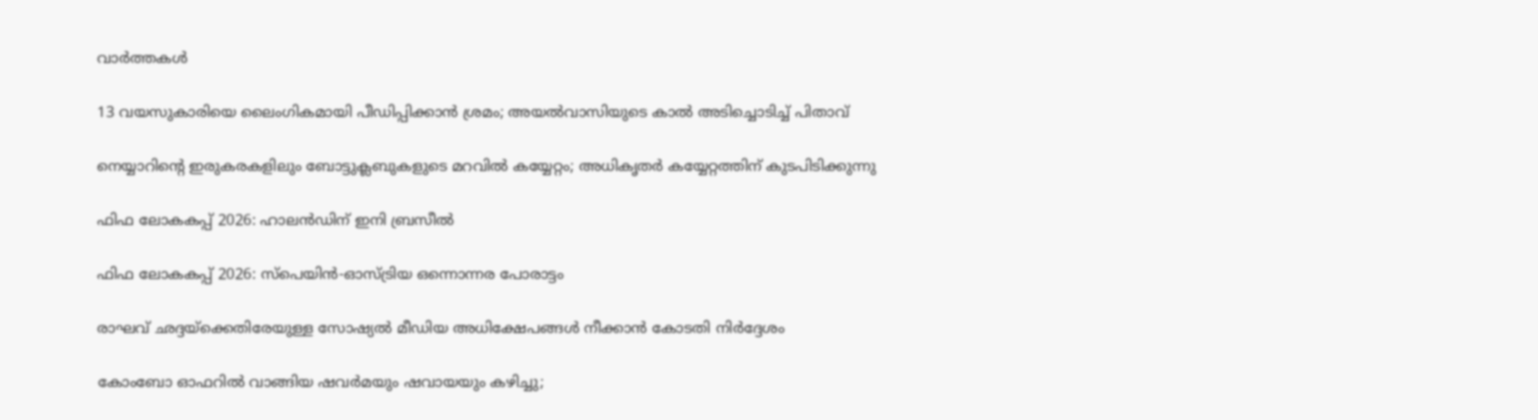വാര്‍ത്തകള്‍

13 വയസുകാരിയെ ലൈംഗികമായി പീഡിപ്പിക്കാൻ ശ്രമം; അയല്‍വാസിയുടെ കാല്‍ അടിച്ചൊടിച്ച് പിതാവ്

നെയ്യാറിന്റെ ഇരുകരകളിലും ബോട്ടുക്ലബുകളുടെ മറവില്‍ കയ്യേറ്റം; അധികൃതര്‍ കയ്യേറ്റത്തിന് കുടപിടിക്കുന്നു

ഫിഫ ലോകകപ്പ് 2026: ഹാലന്‍ഡിന് ഇനി ബ്രസീല്‍

ഫിഫ ലോകകപ്പ് 2026: സ്‌പെയിന്‍-ഓസ്ട്രിയ ഒന്നൊന്നര പോരാട്ടം

രാഘവ് ഛദ്ദയ്‌ക്കെതിരേയുള്ള സോഷ്യൽ മീഡിയ അധിക്ഷേപങ്ങൾ നീക്കാൻ കോടതി നിർദ്ദേശം

കോംബോ ഓഫറിൽ വാങ്ങിയ ഷവർമയും ഷവായയും കഴിച്ചു;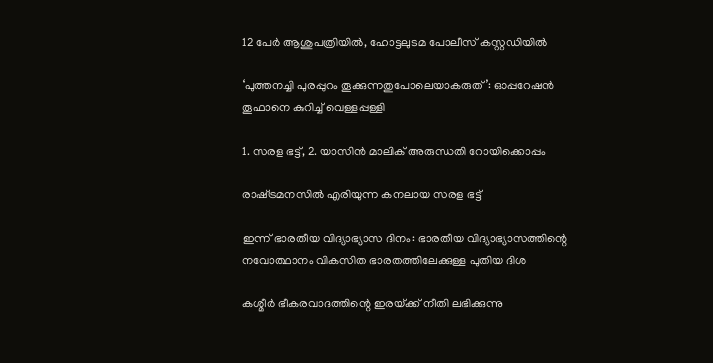12 പേർ ആശുപത്രിയിൽ, ഹോട്ടലുടമ പോലീസ് കസ്റ്റഡിയിൽ

‘പുത്തനച്ചി പുരപ്പുറം തൂക്കുന്നതുപോലെയാകരുത്’: ഓപ്പറേഷൻ തൂഫാനെ കുറിച്ച് വെള്ളപ്പള്ളി

1. സരള ഭട്ട്, 2. യാസിന്‍ മാലിക് അരുന്ധതി റോയിക്കൊപ്പം

രാഷ്‌ട്രമനസില്‍ എരിയുന്ന കനലായ സരള ഭട്ട്

ഇന്ന് ഭാരതീയ വിദ്യാഭ്യാസ ദിനം: ഭാരതീയ വിദ്യാഭ്യാസത്തിന്റെ നവോത്ഥാനം വികസിത ഭാരതത്തിലേക്കുള്ള പുതിയ ദിശ

കശ്മീര്‍ ഭീകരവാദത്തിന്റെ ഇരയ്‌ക്ക് നീതി ലഭിക്കുന്നു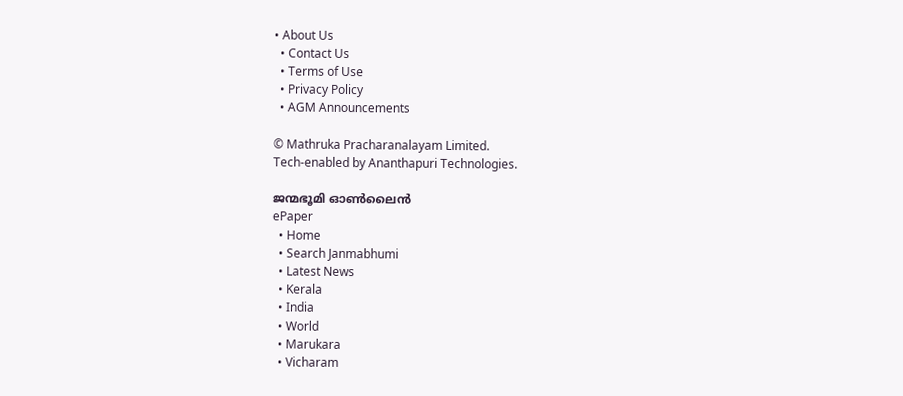• About Us
  • Contact Us
  • Terms of Use
  • Privacy Policy
  • AGM Announcements

© Mathruka Pracharanalayam Limited.
Tech-enabled by Ananthapuri Technologies.

ജന്മഭൂമി ഓണ്‍ലൈന്‍
ePaper
  • Home
  • Search Janmabhumi
  • Latest News
  • Kerala
  • India
  • World
  • Marukara
  • Vicharam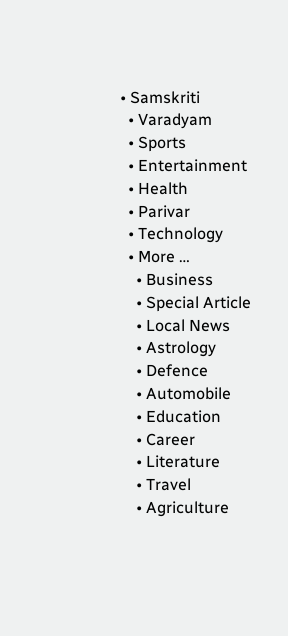• Samskriti
  • Varadyam
  • Sports
  • Entertainment
  • Health
  • Parivar
  • Technology
  • More …
    • Business
    • Special Article
    • Local News
    • Astrology
    • Defence
    • Automobile
    • Education
    • Career
    • Literature
    • Travel
    • Agriculture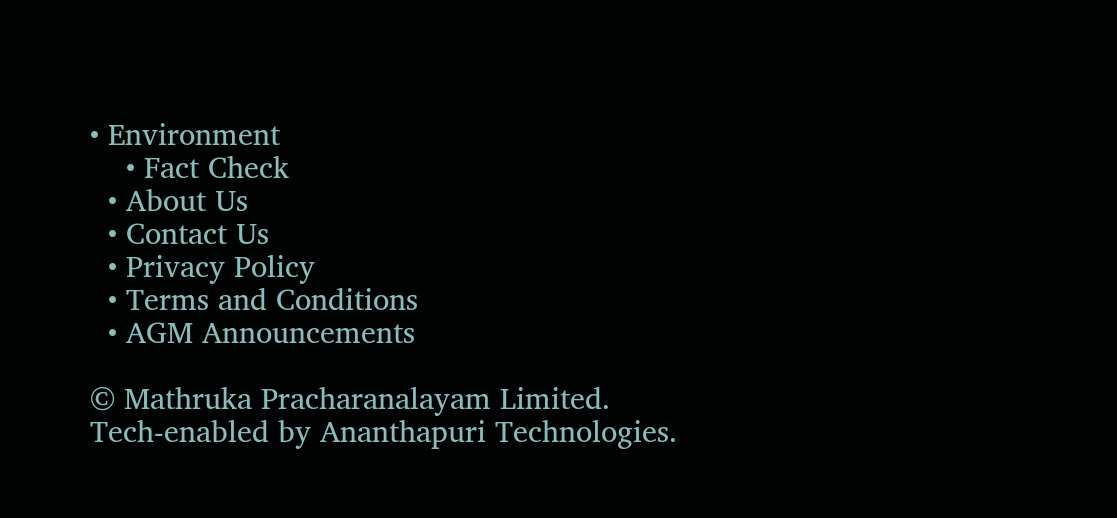• Environment
    • Fact Check
  • About Us
  • Contact Us
  • Privacy Policy
  • Terms and Conditions
  • AGM Announcements

© Mathruka Pracharanalayam Limited.
Tech-enabled by Ananthapuri Technologies.